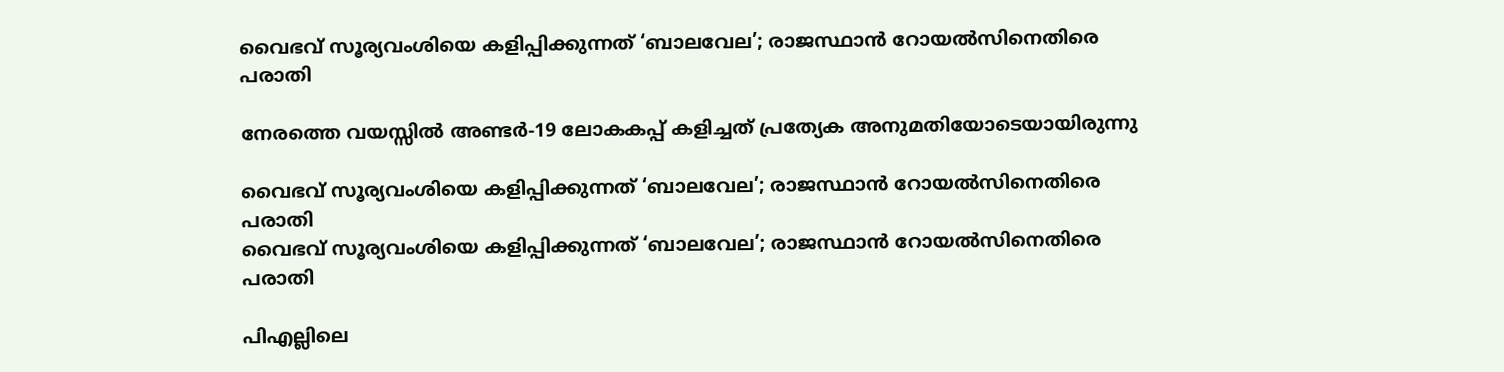വൈഭവ് സൂര്യവംശിയെ കളിപ്പിക്കുന്നത് ‘ബാലവേല’; രാജസ്ഥാൻ റോയൽസിനെതിരെ പരാതി

നേരത്തെ വയസ്സിൽ അണ്ടർ-19 ലോകകപ്പ് കളിച്ചത് പ്രത്യേക അനുമതിയോടെയായിരുന്നു

വൈഭവ് സൂര്യവംശിയെ കളിപ്പിക്കുന്നത് ‘ബാലവേല’; രാജസ്ഥാൻ റോയൽസിനെതിരെ പരാതി
വൈഭവ് സൂര്യവംശിയെ കളിപ്പിക്കുന്നത് ‘ബാലവേല’; രാജസ്ഥാൻ റോയൽസിനെതിരെ പരാതി

പിഎല്ലിലെ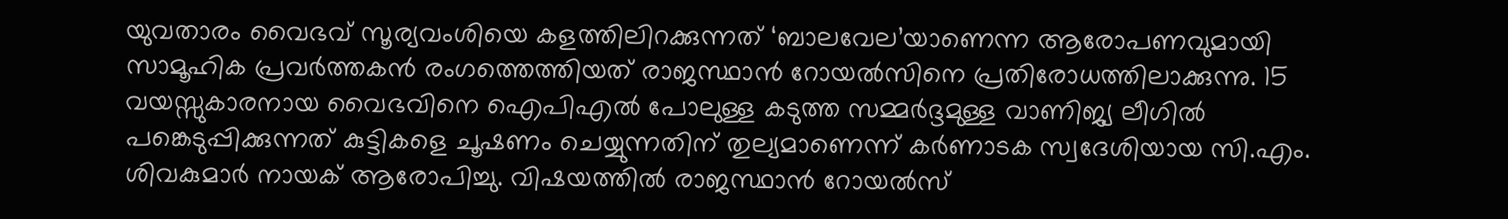യുവതാരം വൈഭവ് സൂര്യവംശിയെ കളത്തിലിറക്കുന്നത് ‘ബാലവേല’യാണെന്ന ആരോപണവുമായി സാമൂഹിക പ്രവർത്തകൻ രംഗത്തെത്തിയത് രാജസ്ഥാൻ റോയൽസിനെ പ്രതിരോധത്തിലാക്കുന്നു. 15 വയസ്സുകാരനായ വൈഭവിനെ ഐപിഎൽ പോലുള്ള കടുത്ത സമ്മർദ്ദമുള്ള വാണിജ്യ ലീഗിൽ പങ്കെടുപ്പിക്കുന്നത് കുട്ടികളെ ചൂഷണം ചെയ്യുന്നതിന് തുല്യമാണെന്ന് കർണാടക സ്വദേശിയായ സി.എം. ശിവകുമാർ നായക് ആരോപിച്ചു. വിഷയത്തിൽ രാജസ്ഥാൻ റോയൽസ്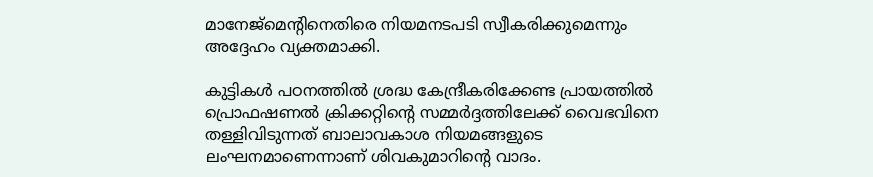മാനേജ്‌മെന്റിനെതിരെ നിയമനടപടി സ്വീകരിക്കുമെന്നും അദ്ദേഹം വ്യക്തമാക്കി.

കുട്ടികൾ പഠനത്തിൽ ശ്രദ്ധ കേന്ദ്രീകരിക്കേണ്ട പ്രായത്തിൽ പ്രൊഫഷണൽ ക്രിക്കറ്റിന്റെ സമ്മർദ്ദത്തിലേക്ക് വൈഭവിനെ തള്ളിവിടുന്നത് ബാലാവകാശ നിയമങ്ങളുടെ ലംഘനമാണെന്നാണ് ശിവകുമാറിന്റെ വാദം.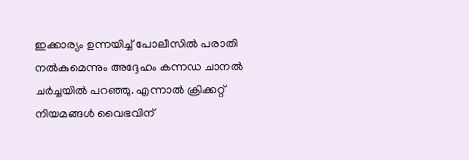ഇക്കാര്യം ഉന്നയിച്ച് പോലീസിൽ പരാതി നൽകുമെന്നും അദ്ദേഹം കന്നഡ ചാനൽ ചർച്ചയിൽ പറഞ്ഞു. എന്നാൽ ക്രിക്കറ്റ് നിയമങ്ങൾ വൈഭവിന്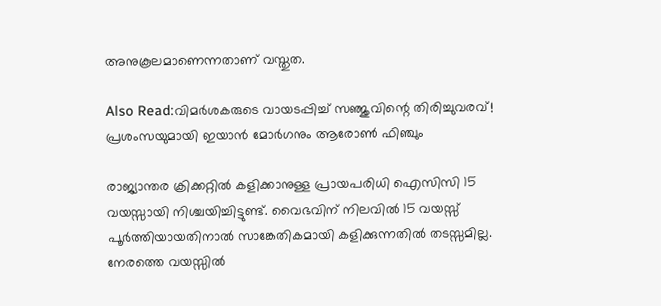അനുകൂലമാണെന്നതാണ് വസ്തുത.

Also Read:വിമര്‍ശകരുടെ വായടപ്പിച്ച് സഞ്ജുവിന്റെ തിരിച്ചുവരവ്! പ്രശംസയുമായി ഇയാന്‍ മോര്‍ഗനും ആരോണ്‍ ഫിഞ്ചും

രാജ്യാന്തര ക്രിക്കറ്റിൽ കളിക്കാനുള്ള പ്രായപരിധി ഐസിസി 15 വയസ്സായി നിശ്ചയിച്ചിട്ടുണ്ട്. വൈഭവിന് നിലവിൽ 15 വയസ്സ് പൂർത്തിയായതിനാൽ സാങ്കേതികമായി കളിക്കുന്നതിൽ തടസ്സമില്ല. നേരത്തെ വയസ്സിൽ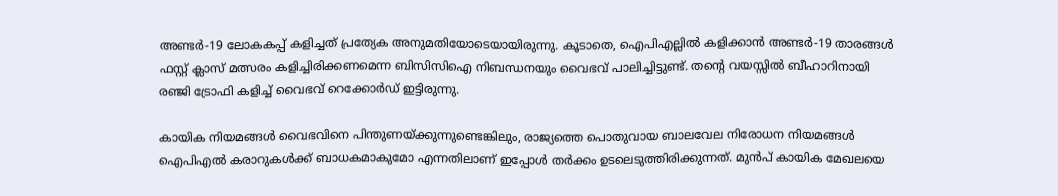അണ്ടർ-19 ലോകകപ്പ് കളിച്ചത് പ്രത്യേക അനുമതിയോടെയായിരുന്നു. കൂടാതെ, ഐപിഎല്ലിൽ കളിക്കാൻ അണ്ടർ-19 താരങ്ങൾ ഫസ്റ്റ് ക്ലാസ് മത്സരം കളിച്ചിരിക്കണമെന്ന ബിസിസിഐ നിബന്ധനയും വൈഭവ് പാലിച്ചിട്ടുണ്ട്. തന്റെ വയസ്സിൽ ബീഹാറിനായി രഞ്ജി ട്രോഫി കളിച്ച് വൈഭവ് റെക്കോർഡ് ഇട്ടിരുന്നു.

കായിക നിയമങ്ങൾ വൈഭവിനെ പിന്തുണയ്ക്കുന്നുണ്ടെങ്കിലും, രാജ്യത്തെ പൊതുവായ ബാലവേല നിരോധന നിയമങ്ങൾ ഐപിഎൽ കരാറുകൾക്ക് ബാധകമാകുമോ എന്നതിലാണ് ഇപ്പോൾ തർക്കം ഉടലെടുത്തിരിക്കുന്നത്. മുൻപ് കായിക മേഖലയെ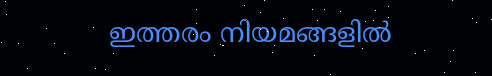ഇത്തരം നിയമങ്ങളിൽ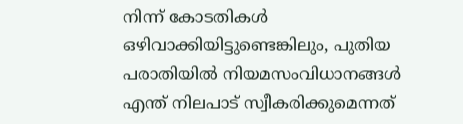നിന്ന് കോടതികൾ ഒഴിവാക്കിയിട്ടുണ്ടെങ്കിലും, പുതിയ പരാതിയിൽ നിയമസംവിധാനങ്ങൾ എന്ത് നിലപാട് സ്വീകരിക്കുമെന്നത്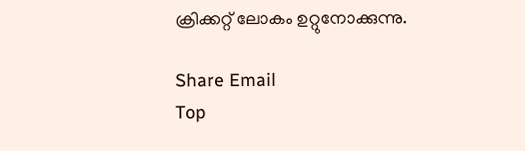ക്രിക്കറ്റ് ലോകം ഉറ്റുനോക്കുന്നു.

Share Email
Top